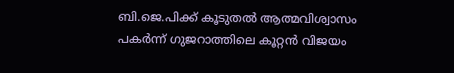ബി.ജെ.പിക്ക് കൂടുതല്‍ ആത്മവിശ്വാസം പകര്‍ന്ന് ഗുജറാത്തിലെ കൂറ്റന്‍ വിജയം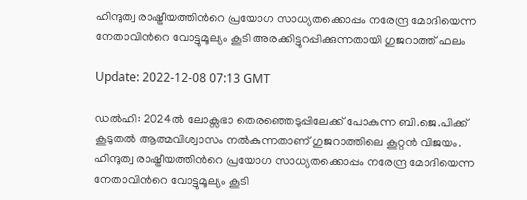ഹിന്ദുത്വ രാഷ്ട്രീയത്തിന്‍റെ പ്രയോഗ സാധ്യതക്കൊപ്പം നരേന്ദ്ര മോദിയെന്ന നേതാവിന്‍റെ വോട്ടുമൂല്യം കൂടി അരക്കിട്ടുറപ്പിക്കുന്നതായി ഗുജറാത്ത് ഫലം

Update: 2022-12-08 07:13 GMT

ഡല്‍ഹി: 2024ൽ ലോക്സഭാ തെരഞ്ഞെടുപ്പിലേക്ക് പോകുന്ന ബി.ജെ.പിക്ക് കൂടുതല്‍ ആത്മവിശ്വാസം നല്‍കുന്നതാണ് ഗുജറാത്തിലെ കൂറ്റന്‍ വിജയം. ഹിന്ദുത്വ രാഷ്ട്രീയത്തിന്‍റെ പ്രയോഗ സാധ്യതക്കൊപ്പം നരേന്ദ്ര മോദിയെന്ന നേതാവിന്‍റെ വോട്ടുമൂല്യം കൂടി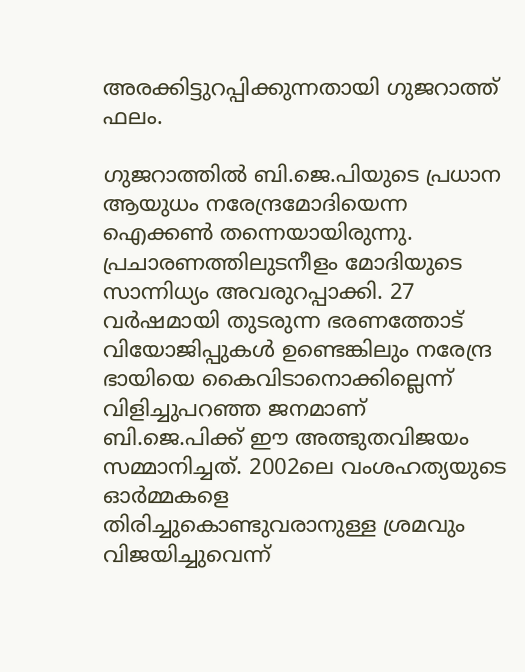അരക്കിട്ടുറപ്പിക്കുന്നതായി ഗുജറാത്ത് ഫലം.

ഗുജറാത്തില്‍ ബി.ജെ.പിയുടെ പ്രധാന ആയുധം നരേന്ദ്രമോദിയെന്ന ഐക്കണ്‍ തന്നെയായിരുന്നു. പ്രചാരണത്തിലുടനീളം മോദിയുടെ സാന്നിധ്യം അവരുറപ്പാക്കി. 27 വര്‍ഷമായി തുടരുന്ന ഭരണത്തോട് വിയോജിപ്പുകള്‍ ഉണ്ടെങ്കിലും നരേന്ദ്ര ഭായിയെ കൈവിടാനൊക്കില്ലെന്ന് വിളിച്ചുപറഞ്ഞ ജനമാണ് ബി.ജെ.പിക്ക് ഈ അത്ഭുതവിജയം സമ്മാനിച്ചത്. 2002ലെ വംശഹത്യയുടെ ഓര്‍മ്മകളെ തിരിച്ചുകൊണ്ടുവരാനുള്ള ശ്രമവും വിജയിച്ചുവെന്ന്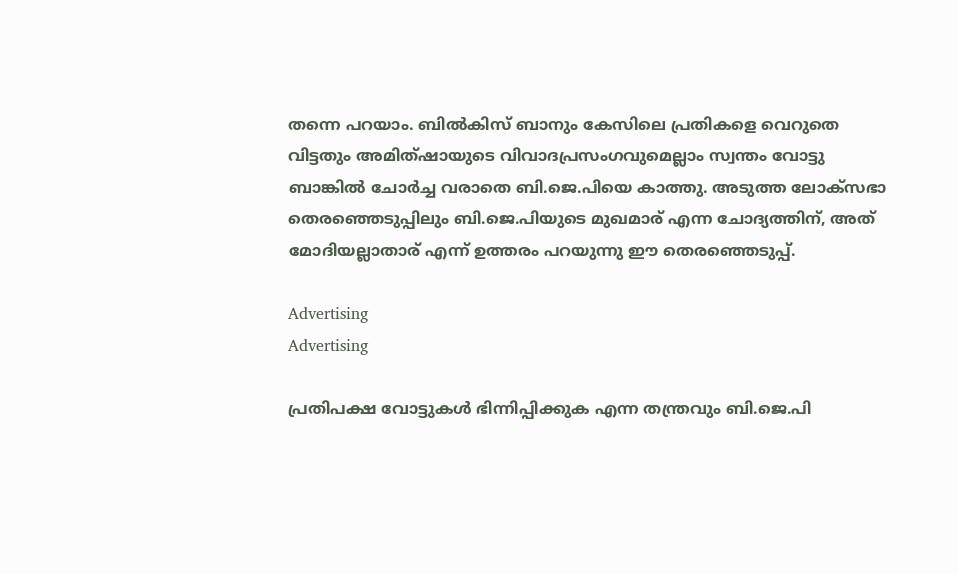തന്നെ പറയാം. ബില്‍കിസ് ബാനും കേസിലെ പ്രതികളെ വെറുതെ വിട്ടതും അമിത്ഷായുടെ വിവാദപ്രസംഗവുമെല്ലാം സ്വന്തം വോട്ടു ബാങ്കില്‍ ചോര്‍ച്ച വരാതെ ബി.ജെ.പിയെ കാത്തു. അടുത്ത ലോക്സഭാ തെരഞ്ഞെടുപ്പിലും ബി.ജെ.പിയുടെ മുഖമാര് എന്ന ചോദ്യത്തിന്, അത് മോദിയല്ലാതാര് എന്ന് ഉത്തരം പറയുന്നു ഈ തെരഞ്ഞെടുപ്പ്.

Advertising
Advertising

പ്രതിപക്ഷ വോട്ടുകള്‍ ഭിന്നിപ്പിക്കുക എന്ന തന്ത്രവും ബി.ജെ.പി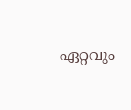ഏറ്റവും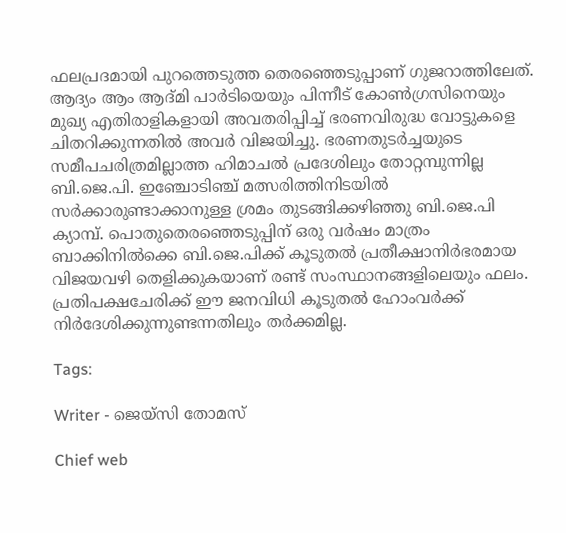ഫലപ്രദമായി പുറത്തെടുത്ത തെരഞ്ഞെടുപ്പാണ് ഗുജറാത്തിലേത്. ആദ്യം ആം ആദ്മി പാര്‍ടിയെയും പിന്നീട് കോണ്‍ഗ്രസിനെയും മുഖ്യ എതിരാളികളായി അവതരിപ്പിച്ച് ഭരണവിരുദ്ധ വോട്ടുകളെ ചിതറിക്കുന്നതില്‍ അവര്‍ വിജയിച്ചു. ഭരണതുടര്‍ച്ചയുടെ സമീപചരിത്രമില്ലാത്ത ഹിമാചല്‍ പ്രദേശിലും തോറ്റമ്പുന്നില്ല ബി.ജെ.പി. ഇഞ്ചോടിഞ്ച് മത്സരിത്തിനിടയില്‍ സര്‍ക്കാരുണ്ടാക്കാനുള്ള ശ്രമം തുടങ്ങിക്കഴിഞ്ഞു ബി.ജെ.പി ക്യാമ്പ്. പൊതുതെരഞ്ഞെടുപ്പിന് ഒരു വര്‍ഷം മാത്രം ബാക്കിനില്‍ക്കെ ബി.ജെ.പിക്ക് കൂടുതല്‍ പ്രതീക്ഷാനിര്‍ഭരമായ വിജയവഴി തെളിക്കുകയാണ് രണ്ട് സംസ്ഥാനങ്ങളിലെയും ഫലം. പ്രതിപക്ഷചേരിക്ക് ഈ ജനവിധി കൂടുതല്‍ ഹോംവര്‍ക്ക് നിര്‍ദേശിക്കുന്നുണ്ടന്നതിലും തര്‍ക്കമില്ല.

Tags:

Writer - ജെയ്സി തോമസ്

Chief web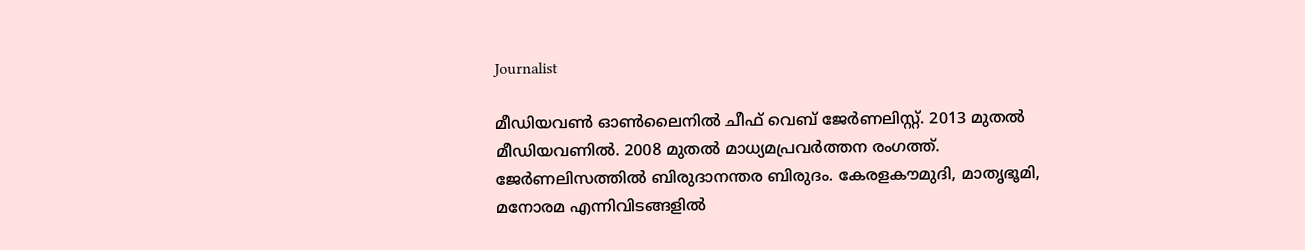Journalist

മീഡിയവൺ ഓൺലൈനിൽ ചീഫ് വെബ് ജേർണലിസ്റ്റ്. 2013 മുതൽ മീഡിയവണിൽ. 2008 മുതൽ മാധ്യമപ്രവർത്തന രംഗത്ത്. ജേർണലിസത്തിൽ ബിരുദാനന്തര ബിരുദം. കേരളകൗമുദി, മാതൃഭൂമി, മനോരമ എന്നിവിടങ്ങളിൽ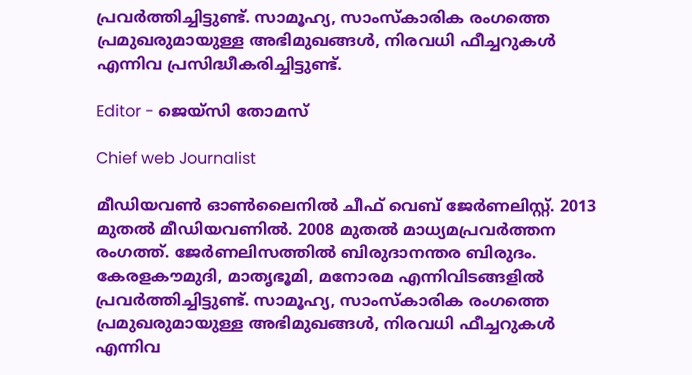പ്രവർത്തിച്ചിട്ടുണ്ട്. സാമൂഹ്യ, സാംസ്‌കാരിക രംഗത്തെ പ്രമുഖരുമായുള്ള അഭിമുഖങ്ങൾ, നിരവധി ഫീച്ചറുകൾ എന്നിവ പ്രസിദ്ധീകരിച്ചിട്ടുണ്ട്.

Editor - ജെയ്സി തോമസ്

Chief web Journalist

മീഡിയവൺ ഓൺലൈനിൽ ചീഫ് വെബ് ജേർണലിസ്റ്റ്. 2013 മുതൽ മീഡിയവണിൽ. 2008 മുതൽ മാധ്യമപ്രവർത്തന രംഗത്ത്. ജേർണലിസത്തിൽ ബിരുദാനന്തര ബിരുദം. കേരളകൗമുദി, മാതൃഭൂമി, മനോരമ എന്നിവിടങ്ങളിൽ പ്രവർത്തിച്ചിട്ടുണ്ട്. സാമൂഹ്യ, സാംസ്‌കാരിക രംഗത്തെ പ്രമുഖരുമായുള്ള അഭിമുഖങ്ങൾ, നിരവധി ഫീച്ചറുകൾ എന്നിവ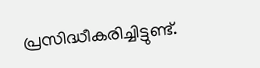പ്രസിദ്ധീകരിച്ചിട്ടുണ്ട്.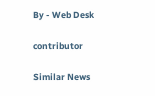By - Web Desk

contributor

Similar News